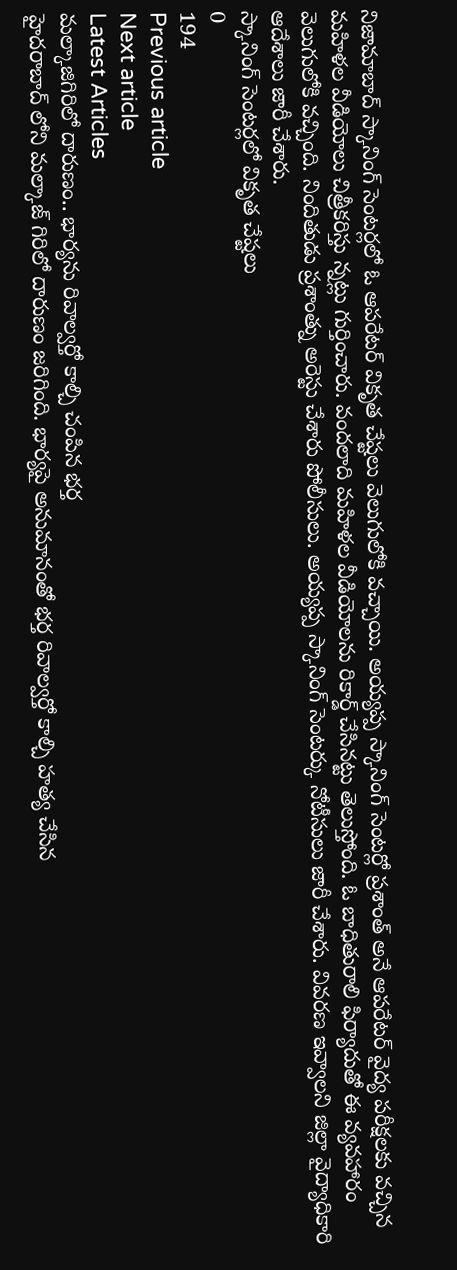నిజామాబాద్ స్కానింగ్ సెంటర్లలో ఓ ఆపరేటర్ వికృత చేష్టలు వెలుగులోకి వచ్చాయి. అయ్యప్ప స్కానింగ్ సెంటర్లో ప్రశాంత్ అనే ఆపరేటర్ వైద్య పరీక్షలకు వచ్చిన మహిళల వీడియోలు చిత్రీకరిస్తు న్నట్లు గుర్తించారు. వందలాది మహిళల వీడియోలను రికార్డ్ చేసినట్టు తెలుస్తోంది. ఓ బాధితురాలి ఫిర్యాదుతో ఈ వ్యవహారం వెలుగులోకి వచ్చింది. నిందితుడు ప్రశాంత్ను అరెస్టు చేశారు పోలీసులు. అయ్యప్ప స్కానింగ్ సెంటర్కు నోటీసులు జారీ చేశారు. వివరణ ఇవ్వాలని జిల్లా వైద్యాధికారి ఆదేశాలు జారీ చేశారు.
స్కానింగ్ సెంటర్లలో వికృత చేష్టలు
0
194
Previous article
Next article
Latest Articles
మల్కాజిగిరిలో దారుణం.. భార్యను రివాల్వర్తో కాల్చి చంపిన భర్త
హైదరాబాద్ లోని మల్కాజ్ గిరిలో దారుణం జరిగింది. భార్యపై అనుమానంతో భర్త రివాల్వర్తో కాల్చి హత్య చేసిన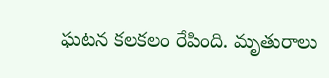ఘటన కలకలం రేపింది. మృతురాలు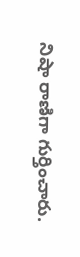నిషా రాణిగా గుర్తించారు.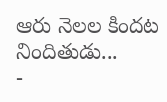ఆరు నెలల కిందట నిందితుడు...
-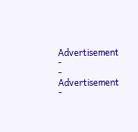Advertisement -
- Advertisement -